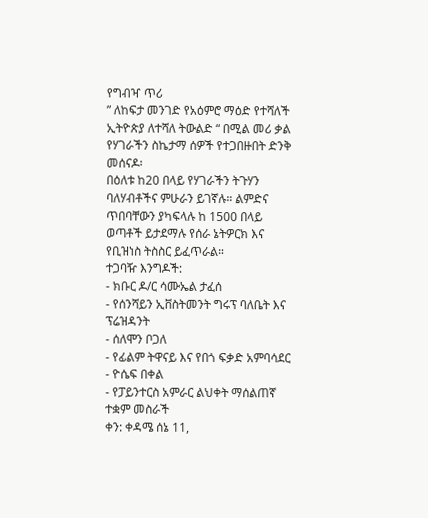የግብዣ ጥሪ
” ለከፍታ መንገድ የአዕምሮ ማዕድ የተሻለች ኢትዮጵያ ለተሻለ ትውልድ “ በሚል መሪ ቃል የሃገራችን ስኬታማ ሰዎች የተጋበዙበት ድንቅ መሰናዶ፡
በዕለቱ ከ20 በላይ የሃገራችን ትጉሃን ባለሃብቶችና ምሁራን ይገኛሉ። ልምድና ጥበባቸውን ያካፍላሉ ከ 1500 በላይ ወጣቶች ይታደማሉ የሰራ ኔትዎርክ እና የቢዝነስ ትስስር ይፈጥራል።
ተጋባዥ እንግዶች:
- ክቡር ዶ/ር ሳሙኤል ታፈሰ
- የሰንሻይን ኢቨስትመንት ግሩፕ ባለቤት እና ፕሬዝዳንት
- ሰለሞን ቦጋለ
- የፊልም ትዋናይ እና የበጎ ፍቃድ አምባሳደር
- ዮሴፍ በቀል
- የፓይንተርስ አምራር ልህቀት ማሰልጠኛ ተቋም መስራች
ቀን: ቀዳሜ ሰኔ 11,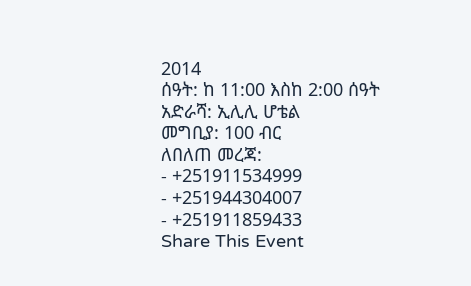2014
ሰዓት: ከ 11:00 እስከ 2:00 ሰዓት
አድራሻ: ኢሊሊ ሆቴል
መግቢያ: 100 ብር
ለበለጠ መረጃ:
- +251911534999
- +251944304007
- +251911859433
Share This Event